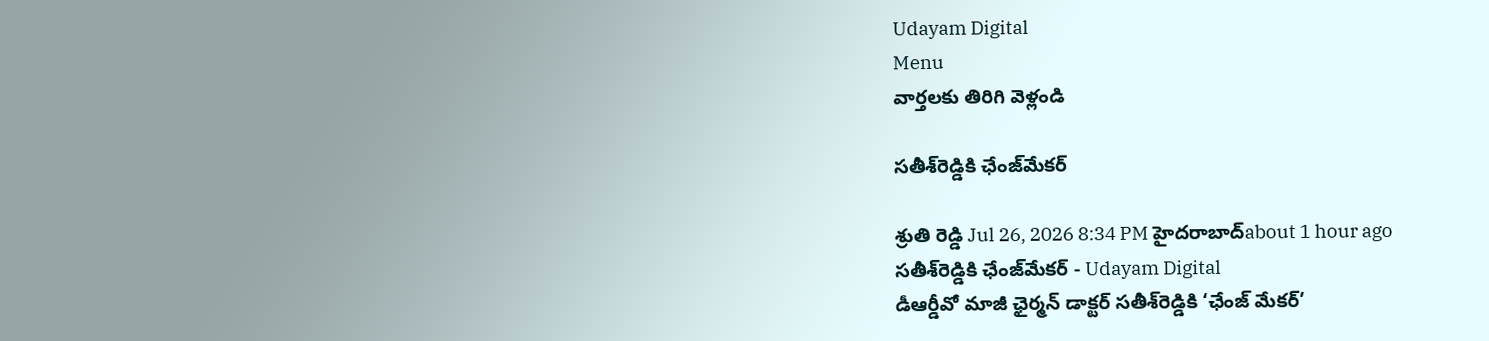Udayam Digital
Menu
వార్తలకు తిరిగి వెళ్లండి

సతీశ్‌రెడ్డికి ఛేంజ్‌మేకర్‌

శ్రుతి రెడ్డి Jul 26, 2026 8:34 PM హైదరాబాద్about 1 hour ago
సతీశ్‌రెడ్డికి ఛేంజ్‌మేకర్‌ - Udayam Digital
డీఆర్డీవో మాజీ ఛైర్మన్‌ డాక్టర్‌ సతీశ్‌రెడ్డికి ‘ఛేంజ్‌ మేకర్‌’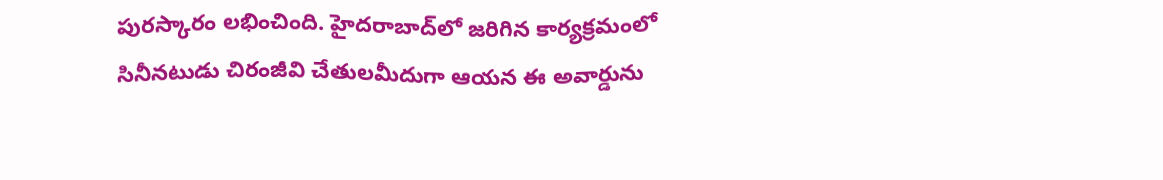పురస్కారం లభించింది. హైదరాబాద్‌లో జరిగిన కార్యక్రమంలో సినీనటుడు చిరంజీవి చేతులమీదుగా ఆయన ఈ అవార్డును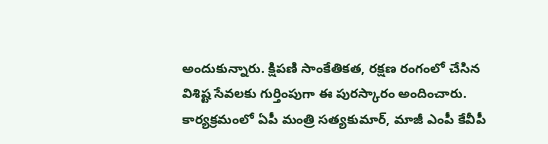అందుకున్నారు. క్షిపణి సాంకేతికత, రక్షణ రంగంలో చేసిన విశిష్ట సేవలకు గుర్తింపుగా ఈ పురస్కారం అందించారు. కార్యక్రమంలో ఏపీ మంత్రి సత్యకుమార్‌, మాజీ ఎంపీ కేవీపీ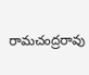రామచంద్రరావు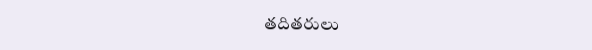తదితరులు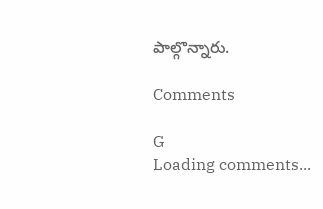పాల్గొన్నారు.

Comments

G
Loading comments...